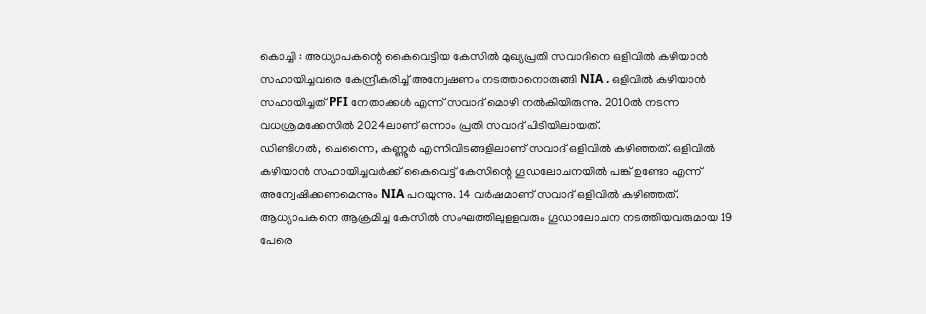കൊച്ചി : അധ്യാപകന്റെ കൈവെട്ടിയ കേസിൽ മുഖ്യപ്രതി സവാദിനെ ഒളിവിൽ കഴിയാൻ സഹായിച്ചവരെ കേന്ദ്രീകരിച്ച് അന്വേഷണം നടത്താനൊരുങ്ങി NIA . ഒളിവിൽ കഴിയാൻ സഹായിച്ചത് PFI നേതാക്കൾ എന്ന് സവാദ് മൊഴി നൽകിയിരുന്നു. 2010ൽ നടന്ന വധശ്രമക്കേസിൽ 2024ലാണ് ഒന്നാം പ്രതി സവാദ് പിടിയിലായത്.
ഡിണ്ടിഗൽ, ചെന്നൈ, കണ്ണൂർ എന്നിവിടങ്ങളിലാണ് സവാദ് ഒളിവിൽ കഴിഞ്ഞത്. ഒളിവിൽ കഴിയാൻ സഹായിച്ചവർക്ക് കൈവെട്ട് കേസിന്റെ ഗൂഡലോചനയിൽ പങ്ക് ഉണ്ടോ എന്ന് അന്വേഷിക്കണമെന്നും NIA പറയുന്നു. 14 വർഷമാണ് സവാദ് ഒളിവിൽ കഴിഞ്ഞത്.
ആധ്യാപകനെ ആക്രമിച്ച കേസിൽ സംഘത്തിലുളളവരും ഗൂഡാലോചന നടത്തിയവരുമായ 19 പേരെ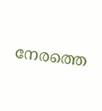നേരത്തെ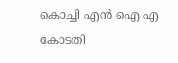കൊച്ചി എൻ ഐ എ കോടതി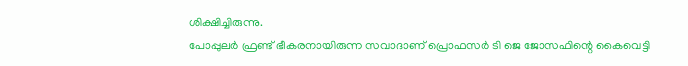ശിക്ഷിച്ചിരുന്നു.
പോപ്പുലർ ഫ്രണ്ട് ഭീകരനായിരുന്ന സവാദാണ് പ്രൊഫസർ ടി ജെ ജോസഫിന്റെ കൈവെട്ടി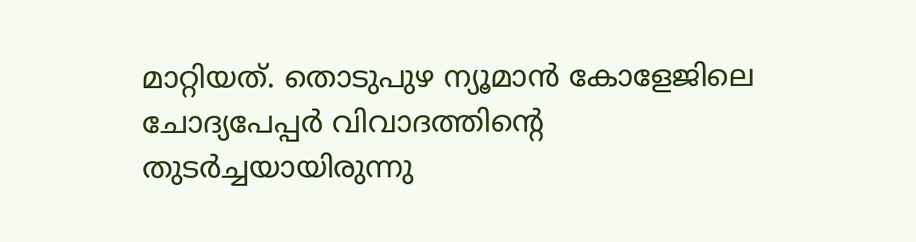മാറ്റിയത്. തൊടുപുഴ ന്യൂമാൻ കോളേജിലെ ചോദ്യപേപ്പർ വിവാദത്തിന്റെ തുടർച്ചയായിരുന്നു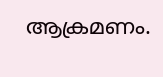ആക്രമണം.